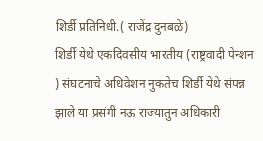शिर्डी प्रतिनिधी.( राजेंद्र दुनबळे)
शिर्डी येथे एकदिवसीय भारतीय (राष्ट्रवादी पेन्शन ) संघटनाचे अधिवेशन नुकतेच शिर्डी येथे संपन्न झाले या प्रसंगी नऊ राज्यातुन अधिकारी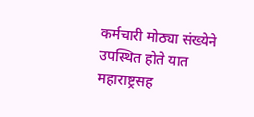कर्मचारी मोठ्या संख्येने उपस्थित होते यात महाराष्ट्रसह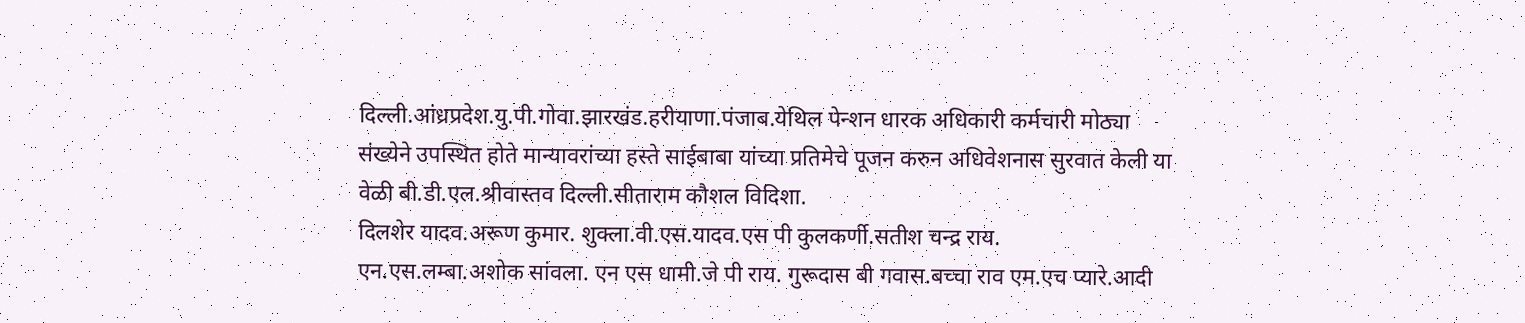दिल्ली.आंध्रप्रदेश.यु.पी.गोवा.झारखंड.हरीयाणा.पंजाब.येथिल पेन्शन धारक अधिकारी कर्मचारी मोठ्या संख्येने उपस्थित होते मान्यावरांच्या हस्ते साईबाबा यांच्या प्रतिमेचे पूजन करुन अधिवेशनास सुरवात केली या वेळी बी.डी.एल.श्रीवास्तव दिल्ली.सीताराम कौशल विदिशा.
दिलशेर यादव.अरूण कुमार. शुक्ला.वी.एस.यादव.एस पी कुलकर्णी.सतीश चन्द्र राय.
एन.एस.लम्बा.अशोक सांवला. एन एस धामी.जे पी राय. गुरूदास बी गवास.बच्चा राव एम.एच प्यारे.आदी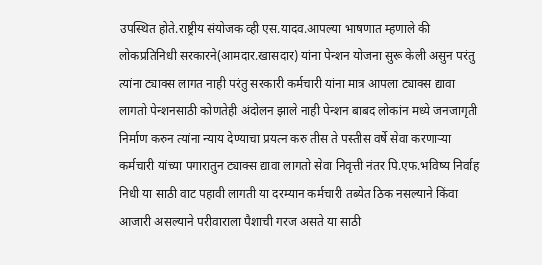उपस्थित होते.राष्ट्रीय संयोजक व्ही एस.यादव.आपल्या भाषणात म्हणाले की लोकप्रतिनिधी सरकारने(आमदार.खासदार) यांना पेन्शन योजना सुरू केली असुन परंतु त्यांना ट्याक्स लागत नाही परंतु सरकारी कर्मचारी यांना मात्र आपला ट्याक्स द्यावा लागतो पेन्शनसाठी कोणतेही अंदोलन झाले नाही पेन्शन बाबद लोकांन मध्ये जनजागृती निर्माण करुन त्यांना न्याय देण्याचा प्रयत्न करु तीस ते पस्तीस वर्षे सेवा करणाऱ्या कर्मचारी यांच्या पगारातुन ट्याक्स द्यावा लागतो सेवा निवृत्ती नंतर पि.एफ.भविष्य निर्वाह निधी या साठी वाट पहावी लागती या दरम्यान कर्मचारी तब्येत ठिक नसल्याने किंवा आजारी असल्याने परीवाराला पैशाची गरज असते या साठी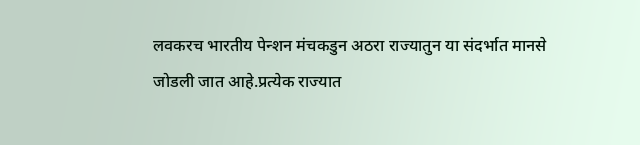लवकरच भारतीय पेन्शन मंचकडुन अठरा राज्यातुन या संदर्भात मानसे जोडली जात आहे.प्रत्येक राज्यात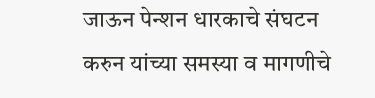जाऊन पेन्शन धारकाचे संघटन करुन यांच्या समस्या व मागणीचे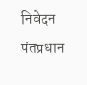निवेदन पंतप्रधान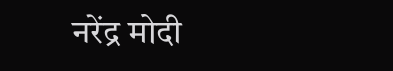नरेंद्र मोदी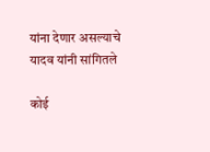यांना देणार असल्याचे यादव यांनी सांगितले

कोई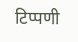टिप्पणी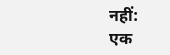नहीं:
एक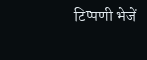टिप्पणी भेजें